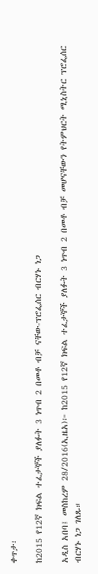ቀጥታ፡

ከ2015 የ12ኛ ክፍል ተፈታኞች ያለፉት 3 ነጥብ 2 በመቶ ብቻ ናቸው-ፕሮፌሰር ብርሃኑ ነጋ

አዲስ አበባ፤ መስከረም 28/2016(ኢዜአ)፦ ከ2015 የ12ኛ ክፍል ተፈታኞች ያለፉት 3 ነጥብ 2 በመቶ ብቻ መሆናቸውን የትምህርት ሚኒስትር ፕሮፌሰር ብርሃኑ ነጋ ገለጹ።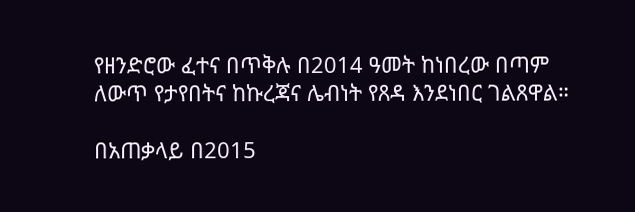የዘንድሮው ፈተና በጥቅሉ በ2014 ዓመት ከነበረው በጣም  ለውጥ የታየበትና ከኩረጃና ሌብነት የጸዳ እንደነበር ገልጸዋል።

በአጠቃላይ በ2015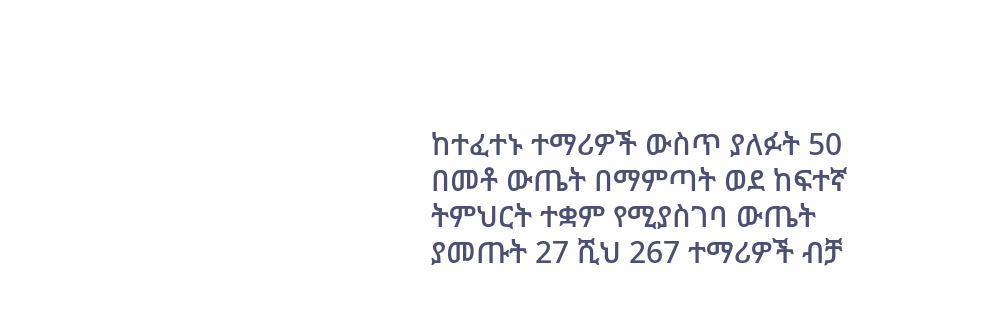ከተፈተኑ ተማሪዎች ውስጥ ያለፉት 50 በመቶ ውጤት በማምጣት ወደ ከፍተኛ ትምህርት ተቋም የሚያስገባ ውጤት ያመጡት 27 ሺህ 267 ተማሪዎች ብቻ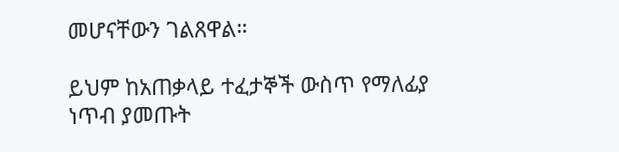መሆናቸውን ገልጸዋል።

ይህም ከአጠቃላይ ተፈታኞች ውስጥ የማለፊያ ነጥብ ያመጡት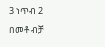3 ነጥብ 2 በመቶ ብቻ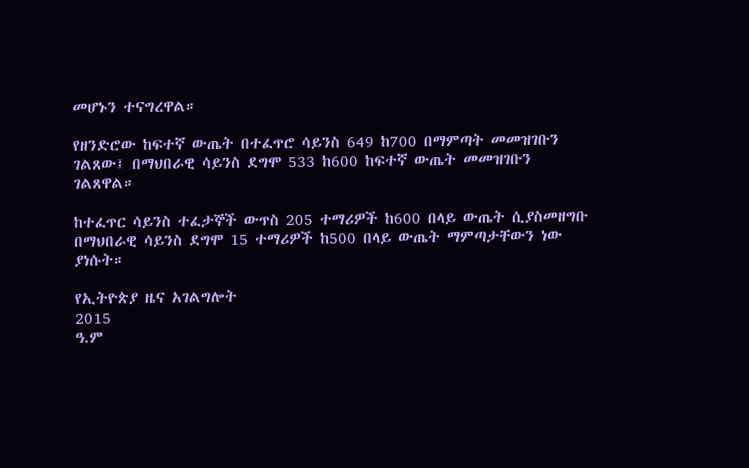መሆኑን ተናግረዋል።

የዘንድሮው ከፍተኛ ውጤት በተፈጥሮ ሳይንስ 649 ከ700 በማምጣት መመዝገቡን ገልጸው፤ በማህበራዊ ሳይንስ ደግሞ 533 ከ600 ከፍተኛ ውጤት መመዝገቡን ገልጸዋል።

ከተፈጥር ሳይንስ ተፈታኞች ውጥስ 205 ተማሪዎች ከ600 በላይ ውጤት ሲያስመዘግቡ በማህበራዊ ሳይንስ ደግሞ 15 ተማሪዎች ከ500 በላይ ውጤት ማምጣታቸውን ነው ያነሱት።

የኢትዮጵያ ዜና አገልግሎት
2015
ዓ.ም